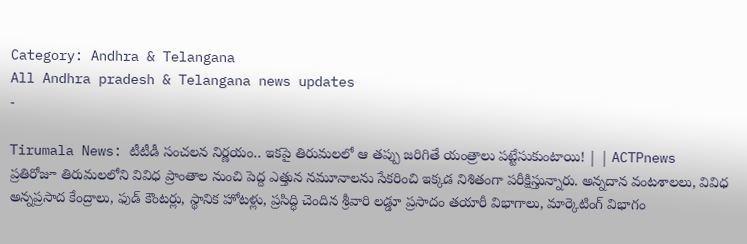Category: Andhra & Telangana
All Andhra pradesh & Telangana news updates
-

Tirumala News: టీటీడీ సంచలన నిర్ణయం.. ఇకపై తిరుమలలో ఆ తప్పు జరిగితే యంత్రాలు పట్టేసుకుంటాయి! | | ACTPnews
ప్రతిరోజూ తిరుమలలోని వివిధ ప్రాంతాల నుంచి పెద్ద ఎత్తున నమూనాలను సేకరించి ఇక్కడ నిశితంగా పరీక్షిస్తున్నారు. అన్నదాన వంటశాలలు, వివిధ అన్నప్రసాద కేంద్రాలు, ఫుడ్ కౌంటర్లు, స్థానిక హోటళ్లు, ప్రసిద్ధి చెందిన శ్రీవారి లడ్డూ ప్రసాదం తయారీ విభాగాలు, మార్కెటింగ్ విభాగం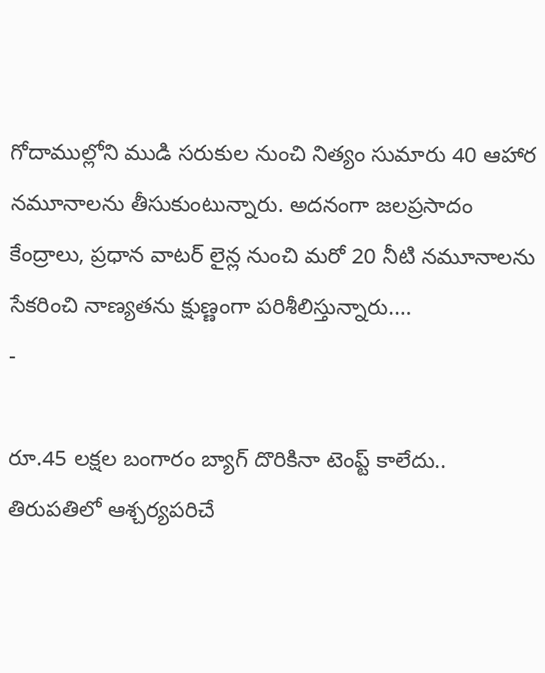గోదాముల్లోని ముడి సరుకుల నుంచి నిత్యం సుమారు 40 ఆహార నమూనాలను తీసుకుంటున్నారు. అదనంగా జలప్రసాదం కేంద్రాలు, ప్రధాన వాటర్ లైన్ల నుంచి మరో 20 నీటి నమూనాలను సేకరించి నాణ్యతను క్షుణ్ణంగా పరిశీలిస్తున్నారు.…
-

రూ.45 లక్షల బంగారం బ్యాగ్ దొరికినా టెంప్ట్ కాలేదు.. తిరుపతిలో ఆశ్చర్యపరిచే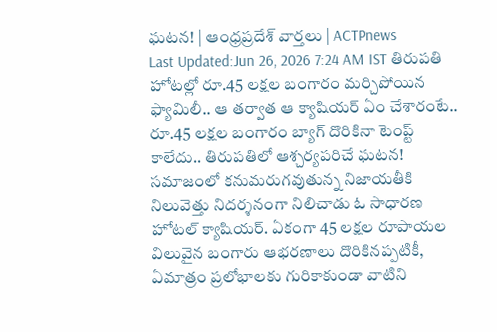ఘటన! | ఆంధ్రప్రదేశ్ వార్తలు | ACTPnews
Last Updated:Jun 26, 2026 7:24 AM IST తిరుపతి హోటల్లో రూ.45 లక్షల బంగారం మర్చిపోయిన ఫ్యామిలీ.. ఆ తర్వాత ఆ క్యాషియర్ ఏం చేశారంటే.. రూ.45 లక్షల బంగారం బ్యాగ్ దొరికినా టెంప్ట్ కాలేదు.. తిరుపతిలో ఆశ్చర్యపరిచే ఘటన! సమాజంలో కనుమరుగవుతున్న నిజాయతీకి నిలువెత్తు నిదర్శనంగా నిలిచాడు ఓ సాధారణ హోటల్ క్యాషియర్. ఏకంగా 45 లక్షల రూపాయల విలువైన బంగారు ఆభరణాలు దొరికినప్పటికీ, ఏమాత్రం ప్రలోభాలకు గురికాకుండా వాటిని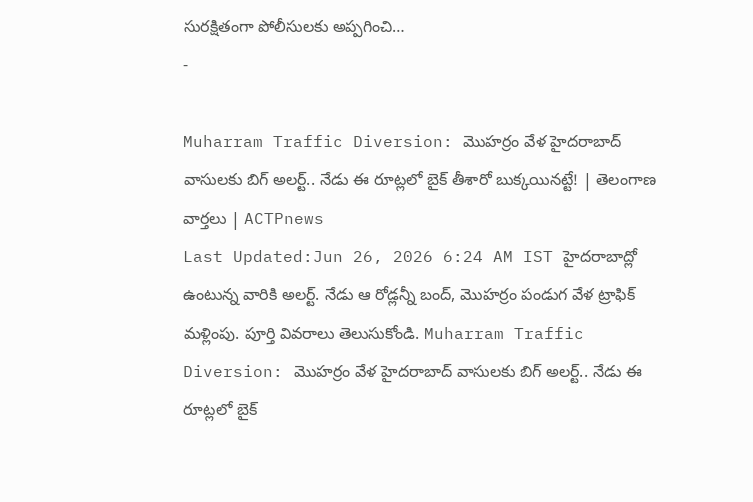సురక్షితంగా పోలీసులకు అప్పగించి…
-

Muharram Traffic Diversion: మొహర్రం వేళ హైదరాబాద్ వాసులకు బిగ్ అలర్ట్.. నేడు ఈ రూట్లలో బైక్ తీశారో బుక్కయినట్టే! | తెలంగాణ వార్తలు | ACTPnews
Last Updated:Jun 26, 2026 6:24 AM IST హైదరాబాద్లో ఉంటున్న వారికి అలర్ట్. నేడు ఆ రోడ్లన్నీ బంద్, మొహర్రం పండుగ వేళ ట్రాఫిక్ మళ్లింపు. పూర్తి వివరాలు తెలుసుకోండి. Muharram Traffic Diversion: మొహర్రం వేళ హైదరాబాద్ వాసులకు బిగ్ అలర్ట్.. నేడు ఈ రూట్లలో బైక్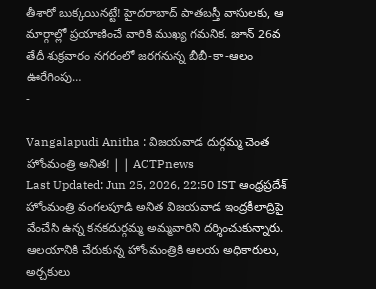తీశారో బుక్కయినట్టే! హైదరాబాద్ పాతబస్తీ వాసులకు, ఆ మార్గాల్లో ప్రయాణించే వారికి ముఖ్య గమనిక. జూన్ 26వ తేదీ శుక్రవారం నగరంలో జరగనున్న బీబీ-కా-ఆలం ఊరేగింపు…
-

Vangalapudi Anitha : విజయవాడ దుర్గమ్మ చెంత హోంమంత్రి అనిత! | | ACTPnews
Last Updated: Jun 25, 2026, 22:50 IST ఆంధ్రప్రదేశ్ హోంమంత్రి వంగలపూడి అనిత విజయవాడ ఇంద్రకీలాద్రిపై వేంచేసి ఉన్న కనకదుర్గమ్మ అమ్మవారిని దర్శించుకున్నారు. ఆలయానికి చేరుకున్న హోంమంత్రికి ఆలయ అధికారులు, అర్చకులు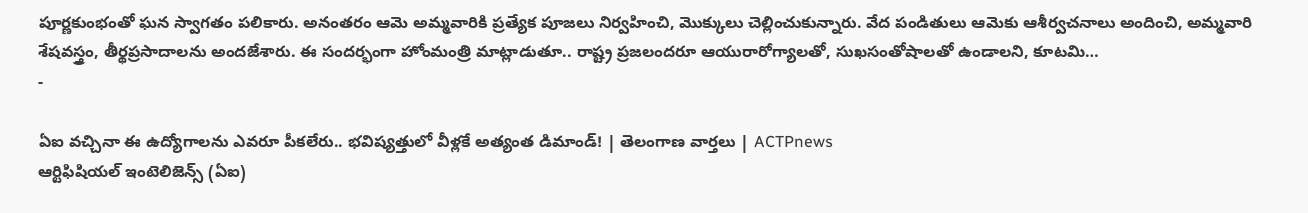పూర్ణకుంభంతో ఘన స్వాగతం పలికారు. అనంతరం ఆమె అమ్మవారికి ప్రత్యేక పూజలు నిర్వహించి, మొక్కులు చెల్లించుకున్నారు. వేద పండితులు ఆమెకు ఆశీర్వచనాలు అందించి, అమ్మవారి శేషవస్త్రం, తీర్థప్రసాదాలను అందజేశారు. ఈ సందర్భంగా హోంమంత్రి మాట్లాడుతూ.. రాష్ట్ర ప్రజలందరూ ఆయురారోగ్యాలతో, సుఖసంతోషాలతో ఉండాలని, కూటమి…
-

ఏఐ వచ్చినా ఈ ఉద్యోగాలను ఎవరూ పీకలేరు.. భవిష్యత్తులో వీళ్లకే అత్యంత డిమాండ్! | తెలంగాణ వార్తలు | ACTPnews
ఆర్టిఫిషియల్ ఇంటెలిజెన్స్ (ఏఐ)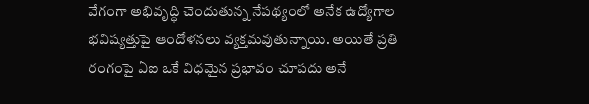వేగంగా అభివృద్ధి చెందుతున్న నేపథ్యంలో అనేక ఉద్యోగాల భవిష్యత్తుపై ఆందోళనలు వ్యక్తమవుతున్నాయి. అయితే ప్రతి రంగంపై ఏఐ ఒకే విధమైన ప్రభావం చూపదు అనే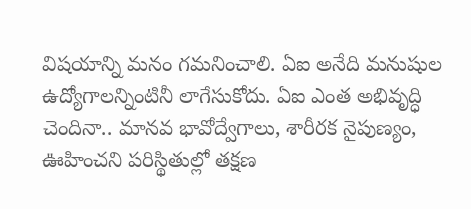విషయాన్ని మనం గమనించాలి. ఏఐ అనేది మనుషుల ఉద్యోగాలన్నింటినీ లాగేసుకోదు. ఏఐ ఎంత అభివృద్ధి చెందినా.. మానవ భావోద్వేగాలు, శారీరక నైపుణ్యం, ఊహించని పరిస్థితుల్లో తక్షణ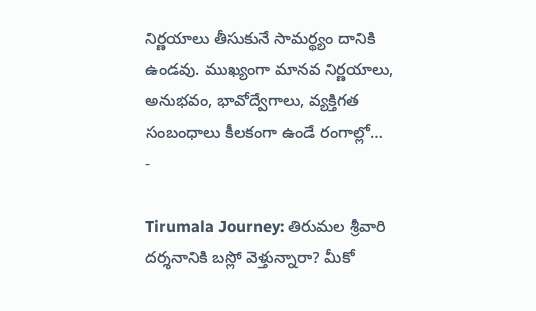నిర్ణయాలు తీసుకునే సామర్థ్యం దానికి ఉండవు. ముఖ్యంగా మానవ నిర్ణయాలు, అనుభవం, భావోద్వేగాలు, వ్యక్తిగత సంబంధాలు కీలకంగా ఉండే రంగాల్లో…
-

Tirumala Journey: తిరుమల శ్రీవారి దర్శనానికి బస్లో వెళ్తున్నారా? మీకో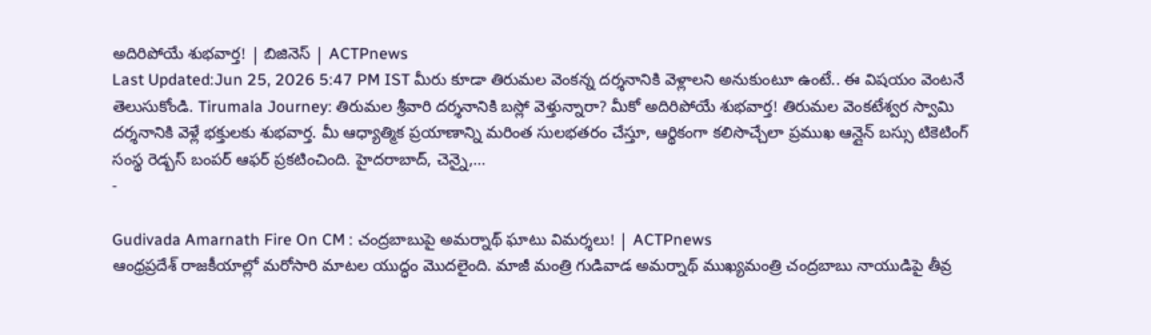అదిరిపోయే శుభవార్త! | బిజినెస్ | ACTPnews
Last Updated:Jun 25, 2026 5:47 PM IST మీరు కూడా తిరుమల వెంకన్న దర్శనానికి వెళ్లాలని అనుకుంటూ ఉంటే.. ఈ విషయం వెంటనే తెలుసుకోండి. Tirumala Journey: తిరుమల శ్రీవారి దర్శనానికి బస్లో వెళ్తున్నారా? మీకో అదిరిపోయే శుభవార్త! తిరుమల వెంకటేశ్వర స్వామి దర్శనానికి వెళ్లే భక్తులకు శుభవార్త. మీ ఆధ్యాత్మిక ప్రయాణాన్ని మరింత సులభతరం చేస్తూ, ఆర్థికంగా కలిసొచ్చేలా ప్రముఖ ఆన్లైన్ బస్సు టికెటింగ్ సంస్థ రెడ్బస్ బంపర్ ఆఫర్ ప్రకటించింది. హైదరాబాద్, చెన్నై,…
-

Gudivada Amarnath Fire On CM : చంద్రబాబుపై అమర్నాథ్ ఘాటు విమర్శలు! | ACTPnews
ఆంధ్రప్రదేశ్ రాజకీయాల్లో మరోసారి మాటల యుద్ధం మొదలైంది. మాజీ మంత్రి గుడివాడ అమర్నాథ్ ముఖ్యమంత్రి చంద్రబాబు నాయుడిపై తీవ్ర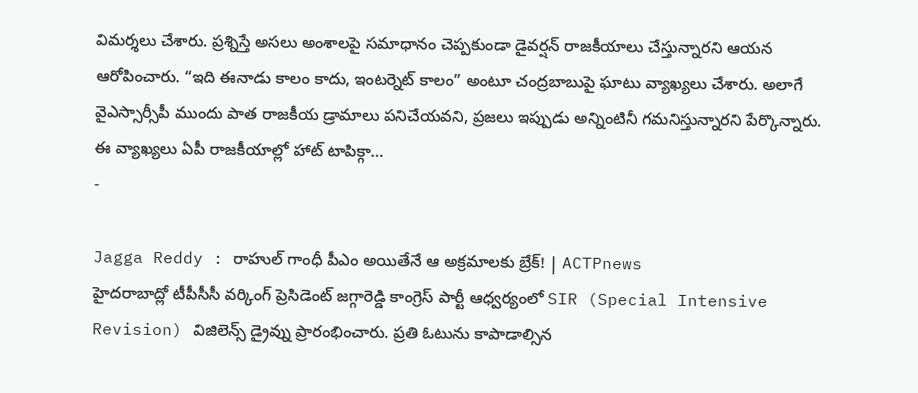విమర్శలు చేశారు. ప్రశ్నిస్తే అసలు అంశాలపై సమాధానం చెప్పకుండా డైవర్షన్ రాజకీయాలు చేస్తున్నారని ఆయన ఆరోపించారు. “ఇది ఈనాడు కాలం కాదు, ఇంటర్నెట్ కాలం” అంటూ చంద్రబాబుపై ఘాటు వ్యాఖ్యలు చేశారు. అలాగే వైఎస్సార్సీపీ ముందు పాత రాజకీయ డ్రామాలు పనిచేయవని, ప్రజలు ఇప్పుడు అన్నింటినీ గమనిస్తున్నారని పేర్కొన్నారు. ఈ వ్యాఖ్యలు ఏపీ రాజకీయాల్లో హాట్ టాపిక్గా…
-

Jagga Reddy : రాహుల్ గాంధీ పీఎం అయితేనే ఆ అక్రమాలకు బ్రేక్! | ACTPnews
హైదరాబాద్లో టీపీసీసీ వర్కింగ్ ప్రెసిడెంట్ జగ్గారెడ్డి కాంగ్రెస్ పార్టీ ఆధ్వర్యంలో SIR (Special Intensive Revision) విజిలెన్స్ డ్రైవ్ను ప్రారంభించారు. ప్రతి ఓటును కాపాడాల్సిన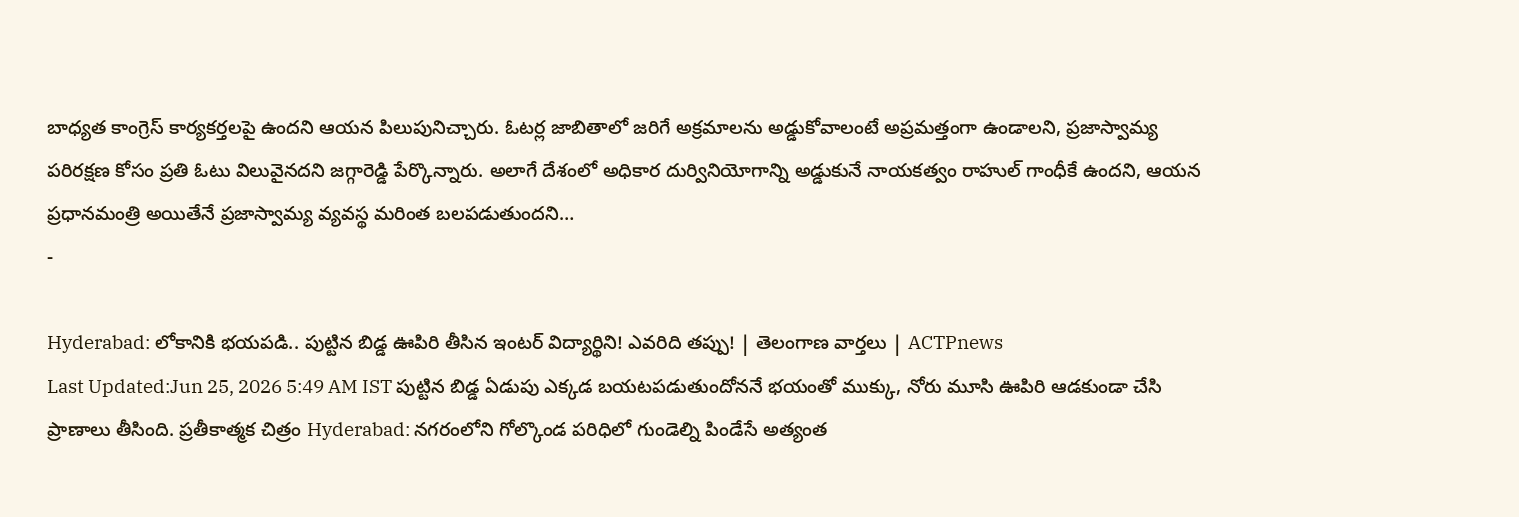బాధ్యత కాంగ్రెస్ కార్యకర్తలపై ఉందని ఆయన పిలుపునిచ్చారు. ఓటర్ల జాబితాలో జరిగే అక్రమాలను అడ్డుకోవాలంటే అప్రమత్తంగా ఉండాలని, ప్రజాస్వామ్య పరిరక్షణ కోసం ప్రతి ఓటు విలువైనదని జగ్గారెడ్డి పేర్కొన్నారు. అలాగే దేశంలో అధికార దుర్వినియోగాన్ని అడ్డుకునే నాయకత్వం రాహుల్ గాంధీకే ఉందని, ఆయన ప్రధానమంత్రి అయితేనే ప్రజాస్వామ్య వ్యవస్థ మరింత బలపడుతుందని…
-

Hyderabad: లోకానికి భయపడి.. పుట్టిన బిడ్డ ఊపిరి తీసిన ఇంటర్ విద్యార్థిని! ఎవరిది తప్పు! | తెలంగాణ వార్తలు | ACTPnews
Last Updated:Jun 25, 2026 5:49 AM IST పుట్టిన బిడ్డ ఏడుపు ఎక్కడ బయటపడుతుందోననే భయంతో ముక్కు, నోరు మూసి ఊపిరి ఆడకుండా చేసి ప్రాణాలు తీసింది. ప్రతీకాత్మక చిత్రం Hyderabad: నగరంలోని గోల్కొండ పరిధిలో గుండెల్ని పిండేసే అత్యంత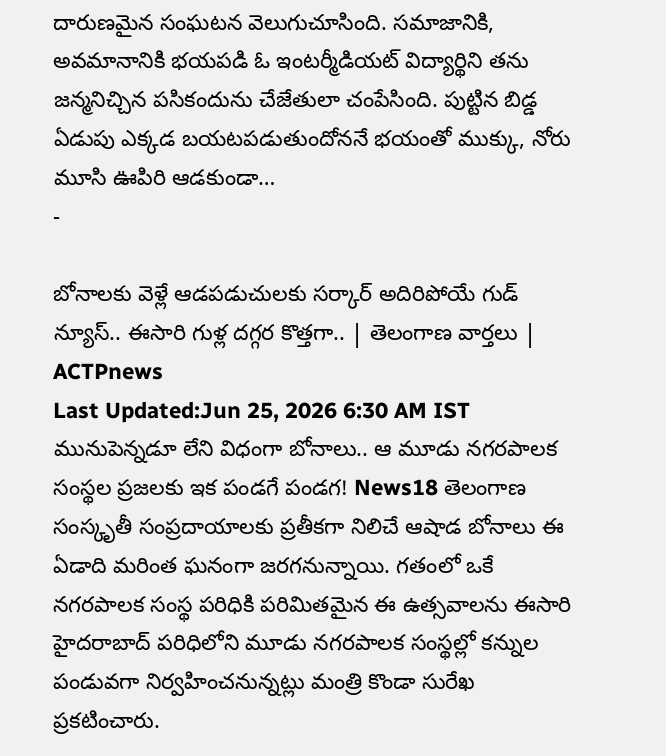దారుణమైన సంఘటన వెలుగుచూసింది. సమాజానికి, అవమానానికి భయపడి ఓ ఇంటర్మీడియట్ విద్యార్థిని తను జన్మనిచ్చిన పసికందును చేజేతులా చంపేసింది. పుట్టిన బిడ్డ ఏడుపు ఎక్కడ బయటపడుతుందోననే భయంతో ముక్కు, నోరు మూసి ఊపిరి ఆడకుండా…
-

బోనాలకు వెళ్లే ఆడపడుచులకు సర్కార్ అదిరిపోయే గుడ్ న్యూస్.. ఈసారి గుళ్ల దగ్గర కొత్తగా.. | తెలంగాణ వార్తలు | ACTPnews
Last Updated:Jun 25, 2026 6:30 AM IST మునుపెన్నడూ లేని విధంగా బోనాలు.. ఆ మూడు నగరపాలక సంస్థల ప్రజలకు ఇక పండగే పండగ! News18 తెలంగాణ సంస్కృతీ సంప్రదాయాలకు ప్రతీకగా నిలిచే ఆషాడ బోనాలు ఈ ఏడాది మరింత ఘనంగా జరగనున్నాయి. గతంలో ఒకే నగరపాలక సంస్థ పరిధికి పరిమితమైన ఈ ఉత్సవాలను ఈసారి హైదరాబాద్ పరిధిలోని మూడు నగరపాలక సంస్థల్లో కన్నుల పండువగా నిర్వహించనున్నట్లు మంత్రి కొండా సురేఖ ప్రకటించారు.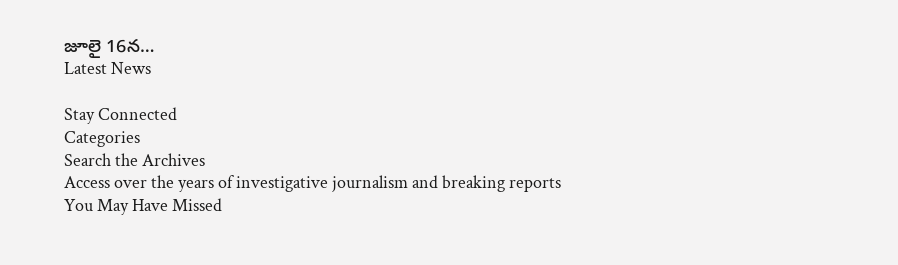జూలై 16న…
Latest News

Stay Connected
Categories
Search the Archives
Access over the years of investigative journalism and breaking reports
You May Have Missed